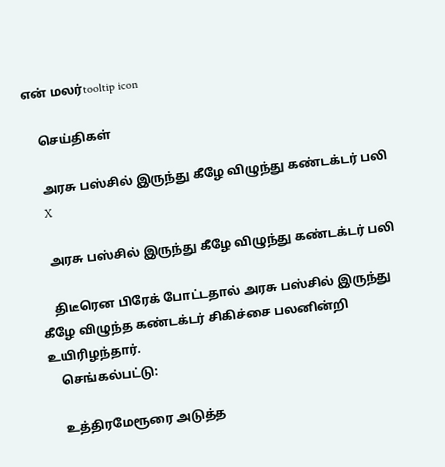என் மலர்tooltip icon

    செய்திகள்

    அரசு பஸ்சில் இருந்து கீழே விழுந்து கண்டக்டர் பலி
    X

    அரசு பஸ்சில் இருந்து கீழே விழுந்து கண்டக்டர் பலி

    திடீரென பிரேக் போட்டதால் அரசு பஸ்சில் இருந்து கீழே விழுந்த கண்டக்டர் சிகிச்சை பலனின்றி உயிரிழந்தார்.
    செங்கல்பட்டு:

    உத்திரமேரூரை அடுத்த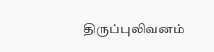திருப்புலிவனம்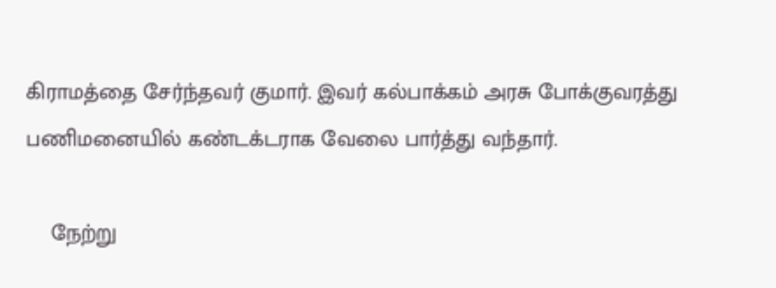கிராமத்தை சேர்ந்தவர் குமார். இவர் கல்பாக்கம் அரசு போக்குவரத்து பணிமனையில் கண்டக்டராக வேலை பார்த்து வந்தார்.

    நேற்று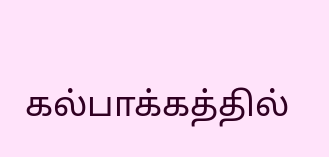கல்பாக்கத்தில்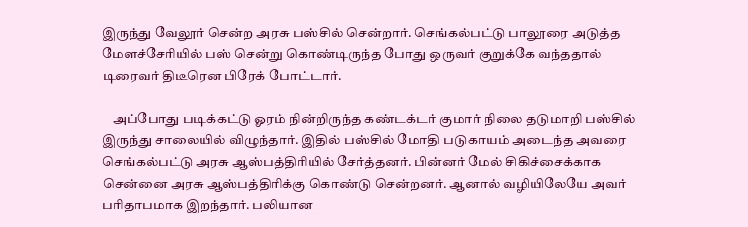இருந்து வேலூர் சென்ற அரசு பஸ்சில் சென்றார். செங்கல்பட்டு பாலூரை அடுத்த மேளச்சேரியில் பஸ் சென்று கொண்டிருந்த போது ஒருவர் குறுக்கே வந்ததால் டிரைவர் திடீரென பிரேக் போட்டார்.

    அப்போது படிக்கட்டு ஓரம் நின்றிருந்த கண்டக்டர் குமார் நிலை தடுமாறி பஸ்சில் இருந்து சாலையில் விழுந்தார். இதில் பஸ்சில் மோதி படுகாயம் அடைந்த அவரை செங்கல்பட்டு அரசு ஆஸ்பத்திரியில் சேர்த்தனர். பின்னர் மேல் சிகிச்சைக்காக சென்னை அரசு ஆஸ்பத்திரிக்கு கொண்டு சென்றனர். ஆனால் வழியிலேயே அவர் பரிதாபமாக இறந்தார். பலியான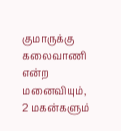குமாருக்கு கலைவாணி என்ற மனைவியும், 2 மகன்களும்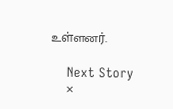உள்ளனர்.

    Next Story
    ×